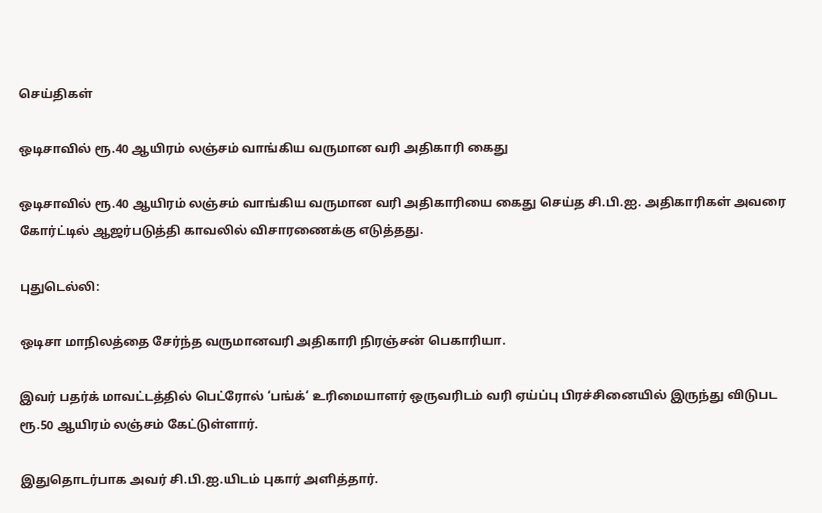செய்திகள்

ஒடிசாவில் ரூ.40 ஆயிரம் லஞ்சம் வாங்கிய வருமான வரி அதிகாரி கைது

ஒடிசாவில் ரூ.40 ஆயிரம் லஞ்சம் வாங்கிய வருமான வரி அதிகாரியை கைது செய்த சி.பி.ஐ. அதிகாரிகள் அவரை கோர்ட்டில் ஆஜர்படுத்தி காவலில் விசாரணைக்கு எடுத்தது.

புதுடெல்லி:

ஒடிசா மாநிலத்தை சேர்ந்த வருமானவரி அதிகாரி நிரஞ்சன் பெகாரியா.

இவர் பதர்க் மாவட்டத்தில் பெட்ரோல் ‘பங்க்‘ உரிமையாளர் ஒருவரிடம் வரி ஏய்ப்பு பிரச்சினையில் இருந்து விடுபட ரூ.50 ஆயிரம் லஞ்சம் கேட்டுள்ளார்.

இதுதொடர்பாக அவர் சி.பி.ஐ.யிடம் புகார் அளித்தார்.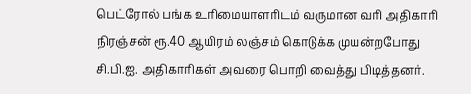பெட்ரோல் பங்க உரிமையாளரிடம் வருமான வரி அதிகாரி நிரஞ்சன் ரூ.40 ஆயிரம் லஞ்சம் கொடுக்க முயன்றபோது சி.பி.ஐ. அதிகாரிகள் அவரை பொறி வைத்து பிடித்தனர்.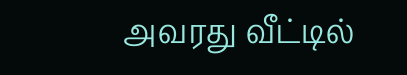அவரது வீட்டில்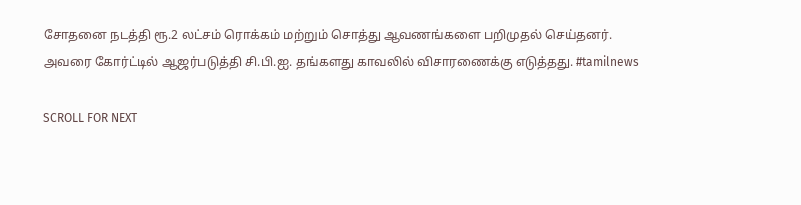சோதனை நடத்தி ரூ.2 லட்சம் ரொக்கம் மற்றும் சொத்து ஆவணங்களை பறிமுதல் செய்தனர். அவரை கோர்ட்டில் ஆஜர்படுத்தி சி.பி.ஐ. தங்களது காவலில் விசாரணைக்கு எடுத்தது. #tamilnews

SCROLL FOR NEXT